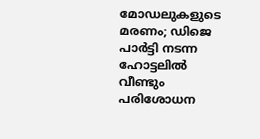മോഡലുകളുടെ മരണം; ഡിജെ പാര്‍ട്ടി നടന്ന ഹോട്ടലില്‍ വീണ്ടും പരിശോധന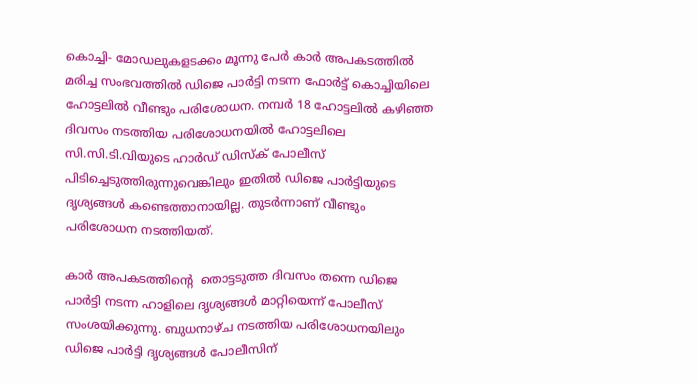കൊച്ചി- മോഡലുകളടക്കം മൂന്നു പേര്‍ കാര്‍ അപകടത്തില്‍ മരിച്ച സംഭവത്തില്‍ ഡിജെ പാര്‍ട്ടി നടന്ന ഫോര്‍ട്ട് കൊച്ചിയിലെ ഹോട്ടലില്‍ വീണ്ടും പരിശോധന. നമ്പര്‍ 18 ഹോട്ടലില്‍ കഴിഞ്ഞ ദിവസം നടത്തിയ പരിശോധനയില്‍ ഹോട്ടലിലെ സി.സി.ടി.വിയുടെ ഹാര്‍ഡ് ഡിസ്‌ക് പോലീസ് പിടിച്ചെടുത്തിരുന്നുവെങ്കിലും ഇതില്‍ ഡിജെ പാര്‍ട്ടിയുടെ  ദൃശ്യങ്ങള്‍ കണ്ടെത്താനായില്ല. തുടര്‍ന്നാണ് വീണ്ടും പരിശോധന നടത്തിയത്.

കാര്‍ അപകടത്തിന്റെ  തൊട്ടടുത്ത ദിവസം തന്നെ ഡിജെ പാര്‍ട്ടി നടന്ന ഹാളിലെ ദൃശ്യങ്ങള്‍ മാറ്റിയെന്ന് പോലീസ് സംശയിക്കുന്നു. ബുധനാഴ്ച നടത്തിയ പരിശോധനയിലും ഡിജെ പാര്‍ട്ടി ദൃശ്യങ്ങള്‍ പോലീസിന്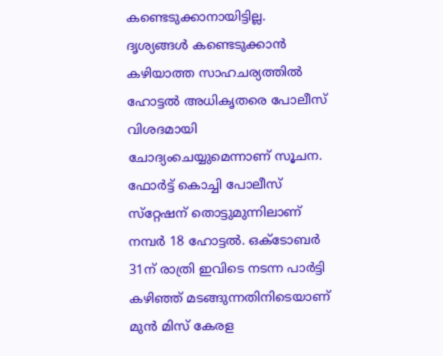കണ്ടെടുക്കാനായിട്ടില്ല. ദൃശ്യങ്ങള്‍ കണ്ടെടുക്കാന്‍ കഴിയാത്ത സാഹചര്യത്തില്‍ ഹോട്ടല്‍ അധികൃതരെ പോലീസ് വിശദമായി ചോദ്യംചെയ്യുമെന്നാണ് സൂചന.
ഫോര്‍ട്ട് കൊച്ചി പോലീസ് സ്‌റ്റേഷന് തൊട്ടുമുന്നിലാണ് നമ്പര്‍ 18 ഹോട്ടല്‍. ഒക്ടോബര്‍ 31ന് രാത്രി ഇവിടെ നടന്ന പാര്‍ട്ടി കഴിഞ്ഞ് മടങ്ങുന്നതിനിടെയാണ് മുന്‍ മിസ് കേരള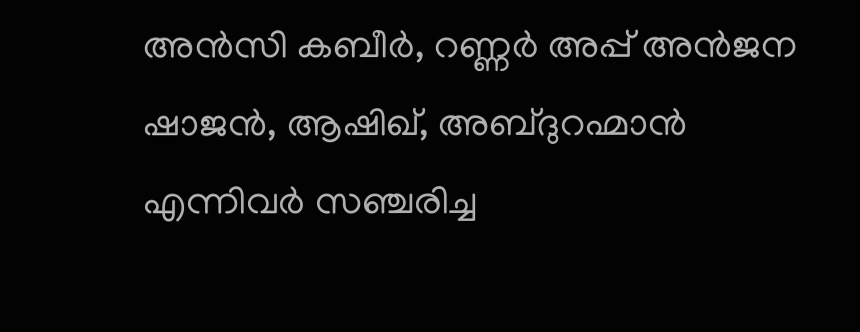അന്‍സി കബീര്‍, റണ്ണര്‍ അപ്പ് അന്‍ജന ഷാജന്‍, ആഷിഖ്, അബ്ദുറഹ്മാന്‍ എന്നിവര്‍ സഞ്ചരിച്ച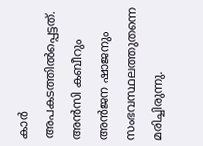കാര്‍ അപകടത്തില്‍പ്പെട്ടത്.  അന്‍സി കബീറും അന്‍ജന ഷാജനും സംഭവസ്ഥലത്തുതന്നെ മരിച്ചിരുന്നു.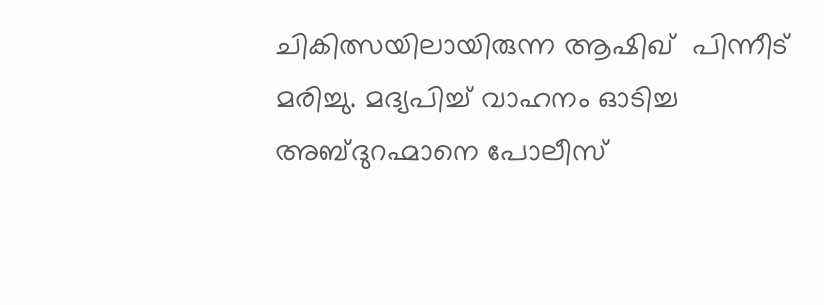ചികിത്സയിലായിരുന്ന ആഷിഖ്  പിന്നീട് മരിച്ചു. മദ്യപിച്ച് വാഹനം ഓടിച്ച അബ്ദുറഹ്മാനെ പോലീസ്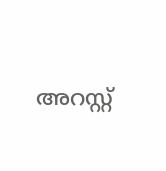അറസ്റ്റ്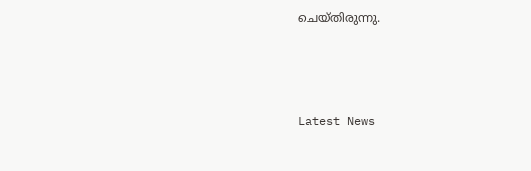ചെയ്തിരുന്നു.



Latest News